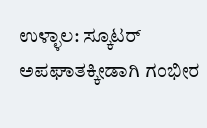ಉಳ್ಳಾಲ: ಸ್ಕೂಟರ್ ಅಪಘಾತಕ್ಕೀಡಾಗಿ ಗಂಭೀರ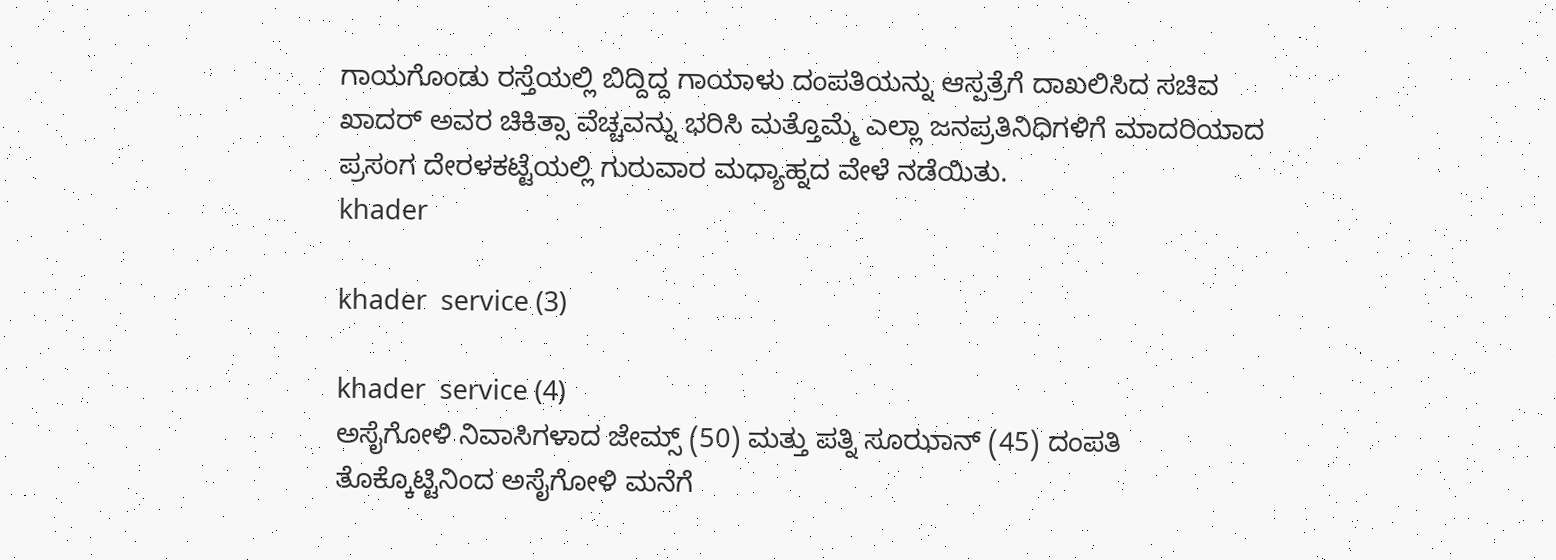ಗಾಯಗೊಂಡು ರಸ್ತೆಯಲ್ಲಿ ಬಿದ್ದಿದ್ದ ಗಾಯಾಳು ದಂಪತಿಯನ್ನು ಆಸ್ಪತ್ರೆಗೆ ದಾಖಲಿಸಿದ ಸಚಿವ ಖಾದರ್ ಅವರ ಚಿಕಿತ್ಸಾ ವೆಚ್ಚವನ್ನು ಭರಿಸಿ ಮತ್ತೊಮ್ಮೆ ಎಲ್ಲಾ ಜನಪ್ರತಿನಿಧಿಗಳಿಗೆ ಮಾದರಿಯಾದ ಪ್ರಸಂಗ ದೇರಳಕಟ್ಟೆಯಲ್ಲಿ ಗುರುವಾರ ಮಧ್ಯಾಹ್ನದ ವೇಳೆ ನಡೆಯಿತು.
khader

khader  service (3)

khader  service (4)
ಅಸೈಗೋಳಿ ನಿವಾಸಿಗಳಾದ ಜೇಮ್ಸ್ (50) ಮತ್ತು ಪತ್ನಿ ಸೂಝಾನ್ (45) ದಂಪತಿ ತೊಕ್ಕೊಟ್ಟಿನಿಂದ ಅಸೈಗೋಳಿ ಮನೆಗೆ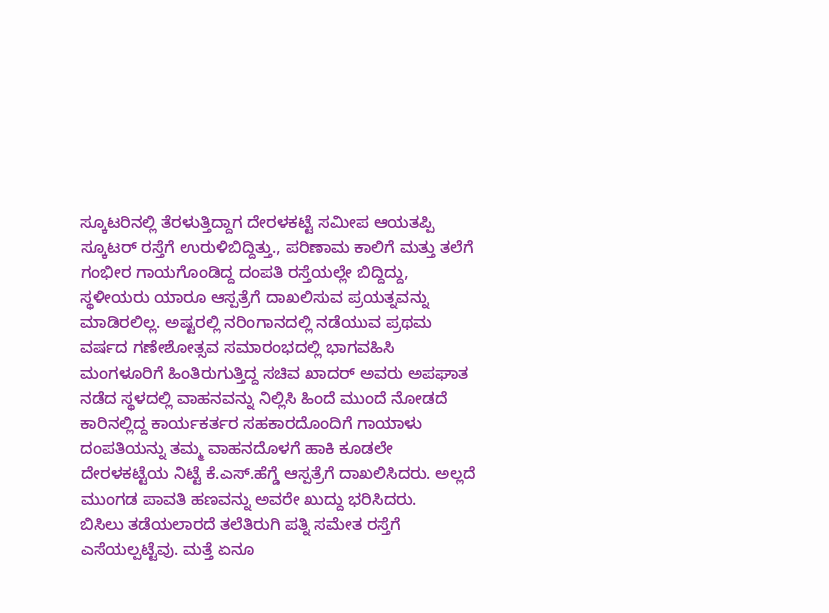ಸ್ಕೂಟರಿನಲ್ಲಿ ತೆರಳುತ್ತಿದ್ದಾಗ ದೇರಳಕಟ್ಟೆ ಸಮೀಪ ಆಯತಪ್ಪಿ ಸ್ಕೂಟರ್ ರಸ್ತೆಗೆ ಉರುಳಿಬಿದ್ದಿತ್ತು., ಪರಿಣಾಮ ಕಾಲಿಗೆ ಮತ್ತು ತಲೆಗೆ ಗಂಭೀರ ಗಾಯಗೊಂಡಿದ್ದ ದಂಪತಿ ರಸ್ತೆಯಲ್ಲೇ ಬಿದ್ದಿದ್ದು, ಸ್ಥಳೀಯರು ಯಾರೂ ಆಸ್ಪತ್ರೆಗೆ ದಾಖಲಿಸುವ ಪ್ರಯತ್ನವನ್ನು ಮಾಡಿರಲಿಲ್ಲ. ಅಷ್ಟರಲ್ಲಿ ನರಿಂಗಾನದಲ್ಲಿ ನಡೆಯುವ ಪ್ರಥಮ ವರ್ಷದ ಗಣೇಶೋತ್ಸವ ಸಮಾರಂಭದಲ್ಲಿ ಭಾಗವಹಿಸಿ ಮಂಗಳೂರಿಗೆ ಹಿಂತಿರುಗುತ್ತಿದ್ದ ಸಚಿವ ಖಾದರ್ ಅವರು ಅಪಘಾತ ನಡೆದ ಸ್ಥಳದಲ್ಲಿ ವಾಹನವನ್ನು ನಿಲ್ಲಿಸಿ ಹಿಂದೆ ಮುಂದೆ ನೋಡದೆ ಕಾರಿನಲ್ಲಿದ್ದ ಕಾರ್ಯಕರ್ತರ ಸಹಕಾರದೊಂದಿಗೆ ಗಾಯಾಳು ದಂಪತಿಯನ್ನು ತಮ್ಮ ವಾಹನದೊಳಗೆ ಹಾಕಿ ಕೂಡಲೇ ದೇರಳಕಟ್ಟೆಯ ನಿಟ್ಟೆ ಕೆ.ಎಸ್.ಹೆಗ್ಡೆ ಆಸ್ಪತ್ರೆಗೆ ದಾಖಲಿಸಿದರು. ಅಲ್ಲದೆ ಮುಂಗಡ ಪಾವತಿ ಹಣವನ್ನು ಅವರೇ ಖುದ್ದು ಭರಿಸಿದರು.
ಬಿಸಿಲು ತಡೆಯಲಾರದೆ ತಲೆತಿರುಗಿ ಪತ್ನಿ ಸಮೇತ ರಸ್ತೆಗೆ ಎಸೆಯಲ್ಪಟ್ಟೆವು. ಮತ್ತೆ ಏನೂ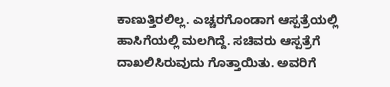ಕಾಣುತ್ತಿರಲಿಲ್ಲ. ಎಚ್ಚರಗೊಂಡಾಗ ಆಸ್ಪತ್ರೆಯಲ್ಲಿ ಹಾಸಿಗೆಯಲ್ಲಿ ಮಲಗಿದ್ದೆ. ಸಚಿವರು ಆಸ್ಪತ್ರೆಗೆ ದಾಖಲಿಸಿರುವುದು ಗೊತ್ತಾಯಿತು. ಅವರಿಗೆ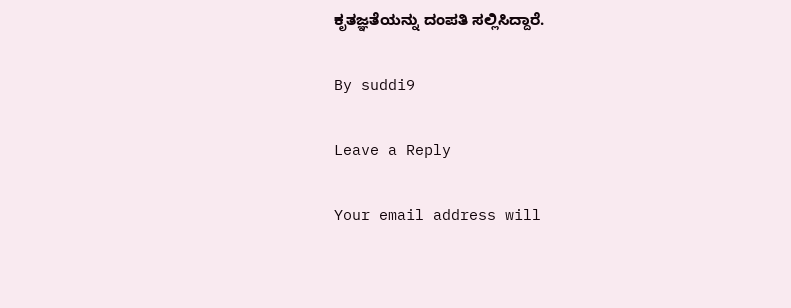ಕೃತಜ್ಞತೆಯನ್ನು ದಂಪತಿ ಸಲ್ಲಿಸಿದ್ದಾರೆ.

By suddi9

Leave a Reply

Your email address will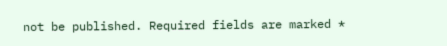not be published. Required fields are marked *